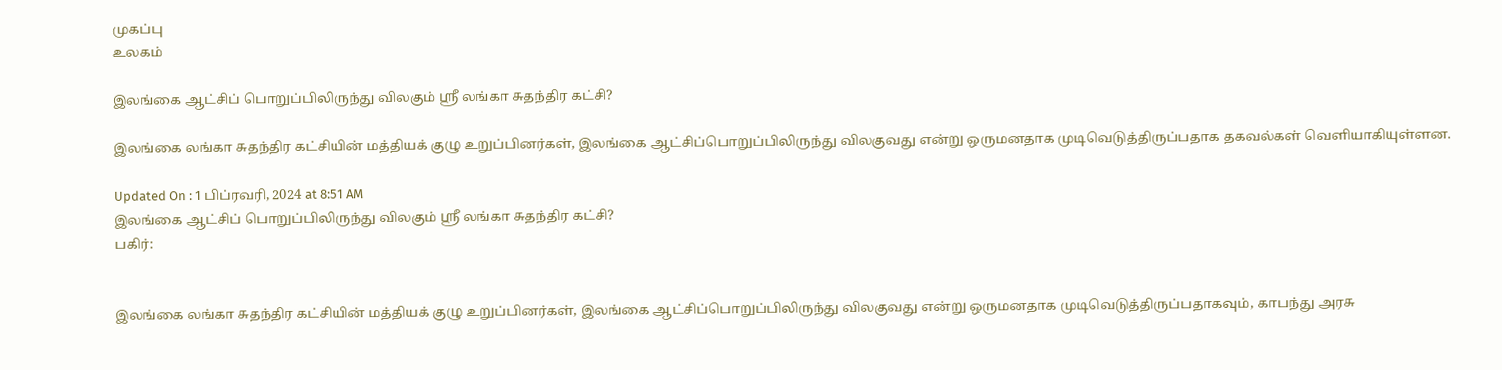முகப்பு
உலகம்

இலங்கை ஆட்சிப் பொறுப்பிலிருந்து விலகும் ஸ்ரீ லங்கா சுதந்திர கட்சி?

இலங்கை லங்கா சுதந்திர கட்சியின் மத்தியக் குழு உறுப்பினர்கள், இலங்கை ஆட்சிப்பொறுப்பிலிருந்து விலகுவது என்று ஒருமனதாக முடிவெடுத்திருப்பதாக தகவல்கள் வெளியாகியுள்ளன.

Updated On : 1 பிப்ரவரி, 2024 at 8:51 AM
இலங்கை ஆட்சிப் பொறுப்பிலிருந்து விலகும் ஸ்ரீ லங்கா சுதந்திர கட்சி?
பகிர்:


இலங்கை லங்கா சுதந்திர கட்சியின் மத்தியக் குழு உறுப்பினர்கள், இலங்கை ஆட்சிப்பொறுப்பிலிருந்து விலகுவது என்று ஒருமனதாக முடிவெடுத்திருப்பதாகவும், காபந்து அரசு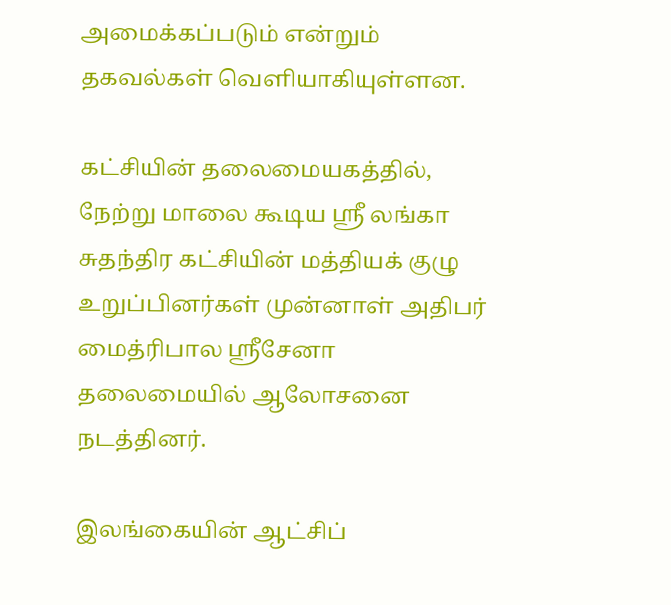அமைக்கப்படும் என்றும் தகவல்கள் வெளியாகியுள்ளன.

கட்சியின் தலைமையகத்தில், நேற்று மாலை கூடிய ஸ்ரீ லங்கா சுதந்திர கட்சியின் மத்தியக் குழு உறுப்பினர்கள் முன்னாள் அதிபர் மைத்ரிபால ஸ்ரீசேனா தலைமையில் ஆலோசனை நடத்தினர்.

இலங்கையின் ஆட்சிப்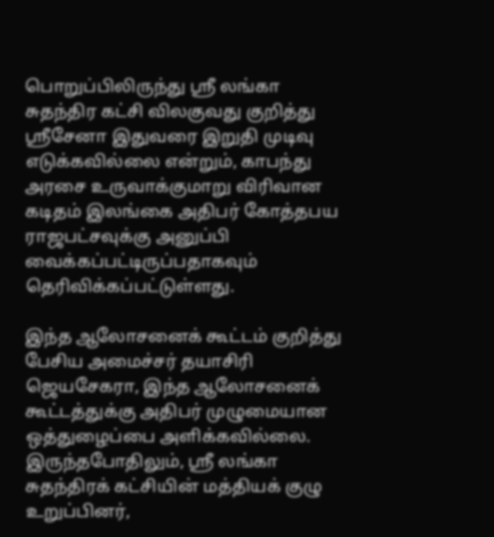பொறுப்பிலிருந்து ஸ்ரீ லங்கா சுதந்திர கட்சி விலகுவது குறித்து ஸ்ரீசேனா இதுவரை இறுதி முடிவு எடுக்கவில்லை என்றும், காபந்து அரசை உருவாக்குமாறு விரிவான கடிதம் இலங்கை அதிபர் கோத்தபய ராஜபட்சவுக்கு அனுப்பி வைக்கப்பட்டிருப்பதாகவும் தெரிவிக்கப்பட்டுள்ளது.

இந்த ஆலோசனைக் கூட்டம் குறித்து பேசிய அமைச்சர் தயாசிரி ஜெயசேகரா, இந்த ஆலோசனைக் கூட்டத்துக்கு அதிபர் முழுமையான ஒத்துழைப்பை அளிக்கவில்லை. இருந்தபோதிலும், ஸ்ரீ லங்கா சுதந்திரக் கட்சியின் மத்தியக் குழு உறுப்பினர்,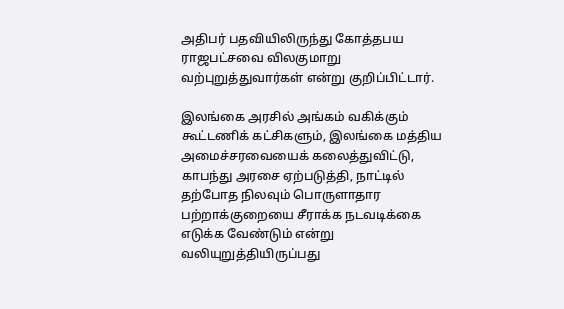அதிபர் பதவியிலிருந்து கோத்தபய ராஜபட்சவை விலகுமாறு வற்புறுத்துவார்கள் என்று குறிப்பிட்டார்.

இலங்கை அரசில் அங்கம் வகிக்கும் கூட்டணிக் கட்சிகளும், இலங்கை மத்திய அமைச்சரவையைக் கலைத்துவிட்டு, காபந்து அரசை ஏற்படுத்தி, நாட்டில் தற்போத நிலவும் பொருளாதார பற்றாக்குறையை சீராக்க நடவடிக்கை எடுக்க வேண்டும் என்று வலியுறுத்தியிருப்பது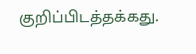குறிப்பிடத்தக்கது.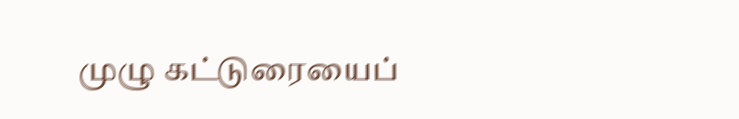முழு கட்டுரையைப்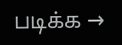படிக்க →